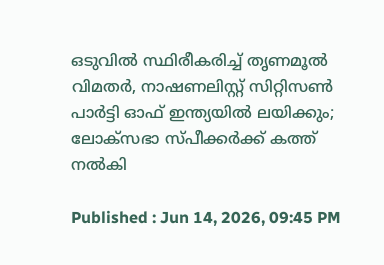ഒടുവിൽ സ്ഥിരീകരിച്ച് തൃണമൂൽ വിമതർ, നാഷണലിസ്റ്റ് സിറ്റിസൺ പാർട്ടി ഓഫ് ഇന്ത്യയിൽ ലയിക്കും; ലോക്സഭാ സ്പീക്കർക്ക് കത്ത് നൽകി

Published : Jun 14, 2026, 09:45 PM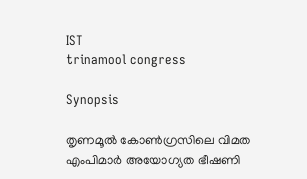IST
trinamool congress

Synopsis

തൃണമൂൽ കോൺഗ്രസിലെ വിമത എംപിമാർ അയോഗ്യത ഭീഷണി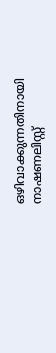ഒഴിവാക്കുന്നതിനായി നാഷണലിസ്റ്റ്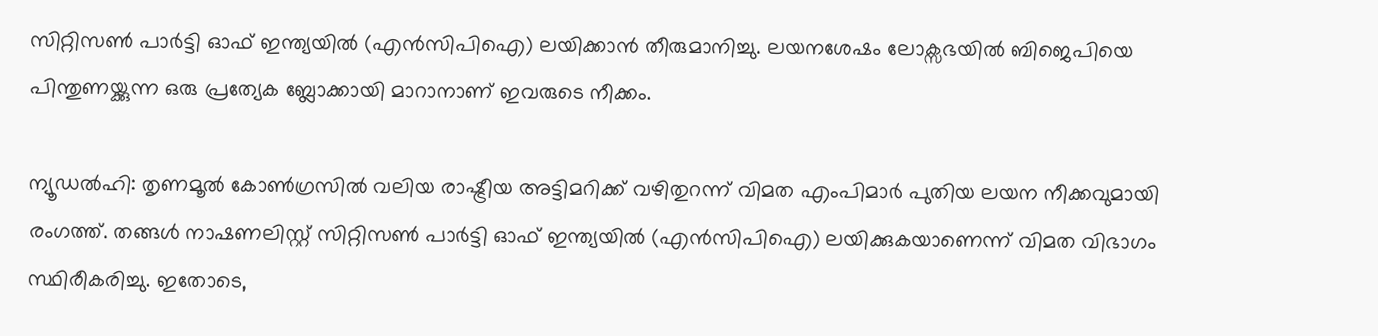സിറ്റിസൺ പാർട്ടി ഓഫ് ഇന്ത്യയിൽ (എൻസിപിഐ) ലയിക്കാൻ തീരുമാനിച്ചു. ലയനശേഷം ലോക്സഭയിൽ ബിജെപിയെ പിന്തുണയ്ക്കുന്ന ഒരു പ്രത്യേക ബ്ലോക്കായി മാറാനാണ് ഇവരുടെ നീക്കം.

ന്യൂഡൽഹി: തൃണമൂൽ കോൺഗ്രസിൽ വലിയ രാഷ്ട്രീയ അട്ടിമറിക്ക് വഴിതുറന്ന് വിമത എംപിമാർ പുതിയ ലയന നീക്കവുമായി രംഗത്ത്. തങ്ങൾ നാഷണലിസ്റ്റ് സിറ്റിസൺ പാർട്ടി ഓഫ് ഇന്ത്യയിൽ (എൻസിപിഐ) ലയിക്കുകയാണെന്ന് വിമത വിഭാഗം സ്ഥിരീകരിച്ചു. ഇതോടെ,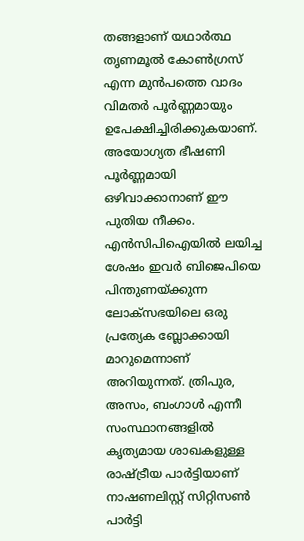തങ്ങളാണ് യഥാർത്ഥ തൃണമൂൽ കോൺഗ്രസ് എന്ന മുൻപത്തെ വാദം വിമതർ പൂർണ്ണമായും ഉപേക്ഷിച്ചിരിക്കുകയാണ്. അയോഗ്യത ഭീഷണി പൂർണ്ണമായി ഒഴിവാക്കാനാണ് ഈ പുതിയ നീക്കം. എൻസിപിഐയിൽ ലയിച്ച ശേഷം ഇവർ ബിജെപിയെ പിന്തുണയ്ക്കുന്ന ലോക്സഭയിലെ ഒരു പ്രത്യേക ബ്ലോക്കായി മാറുമെന്നാണ് അറിയുന്നത്. ത്രിപുര, അസം, ബംഗാൾ എന്നീ സംസ്ഥാനങ്ങളിൽ കൃത്യമായ ശാഖകളുള്ള രാഷ്ട്രീയ പാർട്ടിയാണ് നാഷണലിസ്റ്റ് സിറ്റിസൺ പാർട്ടി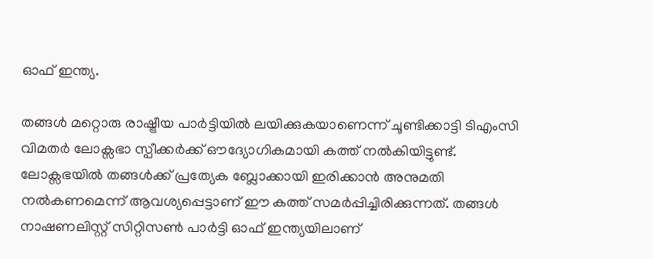ഓഫ് ഇന്ത്യ.

തങ്ങൾ മറ്റൊരു രാഷ്ട്രീയ പാർട്ടിയിൽ ലയിക്കുകയാണെന്ന് ചൂണ്ടിക്കാട്ടി ടിഎംസി വിമതർ ലോക്സഭാ സ്പീക്കർക്ക് ഔദ്യോഗികമായി കത്ത് നൽകിയിട്ടുണ്ട്. ലോക്സഭയിൽ തങ്ങൾക്ക് പ്രത്യേക ബ്ലോക്കായി ഇരിക്കാൻ അനുമതി നൽകണമെന്ന് ആവശ്യപ്പെട്ടാണ് ഈ കത്ത് സമർപ്പിച്ചിരിക്കുന്നത്. തങ്ങൾ നാഷണലിസ്റ്റ് സിറ്റിസൺ പാർട്ടി ഓഫ് ഇന്ത്യയിലാണ്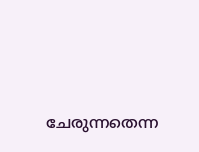ചേരുന്നതെന്ന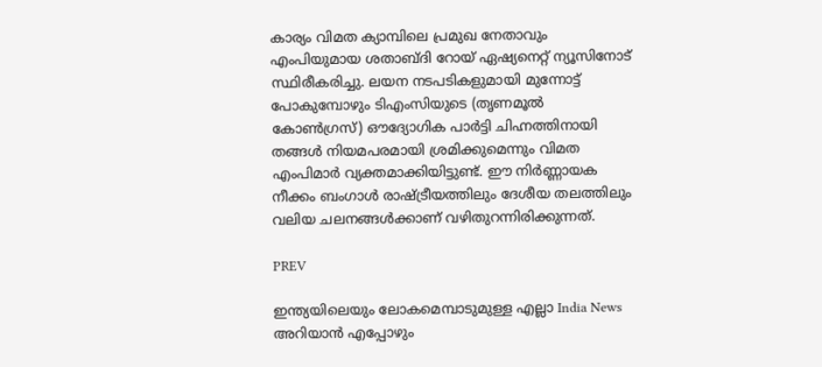കാര്യം വിമത ക്യാമ്പിലെ പ്രമുഖ നേതാവും എംപിയുമായ ശതാബ്ദി റോയ് ഏഷ്യനെറ്റ് ന്യൂസിനോട് സ്ഥിരീകരിച്ചു. ലയന നടപടികളുമായി മുന്നോട്ട് പോകുമ്പോഴും ടിഎംസിയുടെ (തൃണമൂൽ കോൺഗ്രസ്) ഔദ്യോഗിക പാർട്ടി ചിഹ്നത്തിനായി തങ്ങൾ നിയമപരമായി ശ്രമിക്കുമെന്നും വിമത എംപിമാർ വ്യക്തമാക്കിയിട്ടുണ്ട്. ഈ നിർണ്ണായക നീക്കം ബംഗാൾ രാഷ്ട്രീയത്തിലും ദേശീയ തലത്തിലും വലിയ ചലനങ്ങൾക്കാണ് വഴിതുറന്നിരിക്കുന്നത്.

PREV

ഇന്ത്യയിലെയും ലോകമെമ്പാടുമുള്ള എല്ലാ India News അറിയാൻ എപ്പോഴും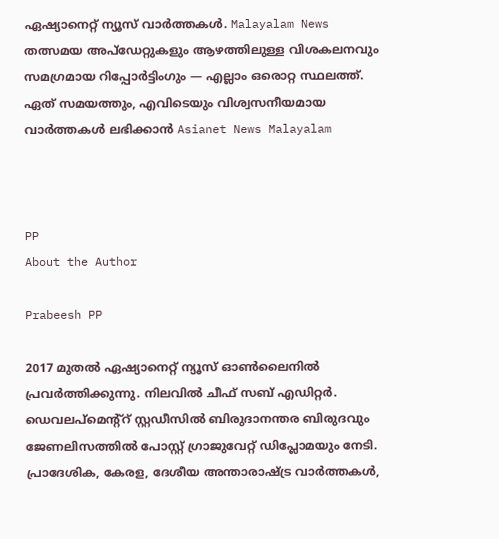ഏഷ്യാനെറ്റ് ന്യൂസ് വാർത്തകൾ. Malayalam News   തത്സമയ അപ്‌ഡേറ്റുകളും ആഴത്തിലുള്ള വിശകലനവും സമഗ്രമായ റിപ്പോർട്ടിംഗും — എല്ലാം ഒരൊറ്റ സ്ഥലത്ത്. ഏത് സമയത്തും, എവിടെയും വിശ്വസനീയമായ വാർത്തകൾ ലഭിക്കാൻ Asianet News Malayalam



PP
About the Author

Prabeesh PP

2017 മുതല്‍ ഏഷ്യാനെറ്റ് ന്യൂസ് ഓണ്‍ലൈനില്‍ പ്രവര്‍ത്തിക്കുന്നു. നിലവില്‍ ചീഫ് സബ് എഡിറ്റര്‍. ഡെവലപ്മെന്റ്റ് സ്റ്റഡീസിൽ ബിരുദാനന്തര ബിരുദവും ജേണലിസത്തില്‍ പോസ്റ്റ് ഗ്രാജുവേറ്റ് ഡിപ്ലോമയും നേടി. പ്രാദേശിക, കേരള, ദേശീയ അന്താരാഷ്ട്ര വാർത്തകൾ,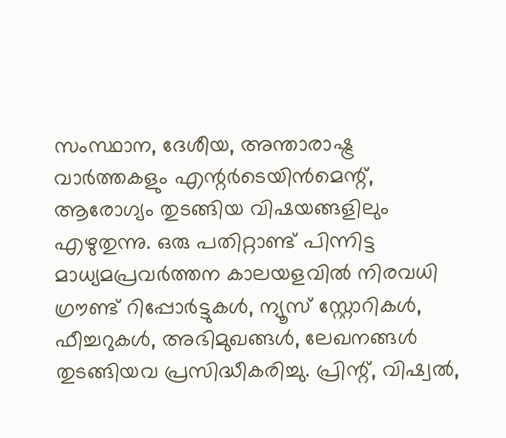സംസ്ഥാന, ദേശീയ, അന്താരാഷ്ട്ര വാര്‍ത്തകളും എന്റര്‍ടെയിന്‍മെന്റ്, ആരോഗ്യം തുടങ്ങിയ വിഷയങ്ങളിലും എഴുതുന്നു. ഒരു പതിറ്റാണ്ട് പിന്നിട്ട മാധ്യമപ്രവര്‍ത്തന കാലയളവില്‍ നിരവധി ഗ്രൗണ്ട് റിപ്പോര്‍ട്ടുകള്‍, ന്യൂസ് സ്റ്റോറികള്‍, ഫീച്ചറുകള്‍, അഭിമുഖങ്ങള്‍, ലേഖനങ്ങള്‍ തുടങ്ങിയവ പ്രസിദ്ധീകരിച്ചു. പ്രിന്റ്, വിഷ്വല്‍,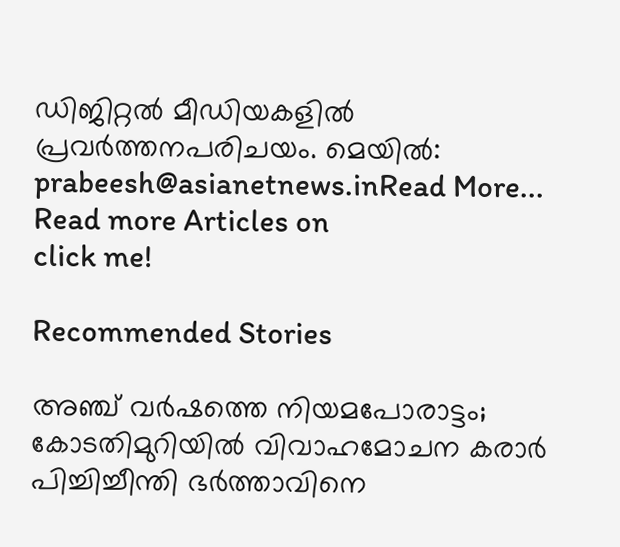ഡിജിറ്റല്‍ മീഡിയകളില്‍ പ്രവര്‍ത്തനപരിചയം. മെയില്‍: prabeesh@asianetnews.inRead More...
Read more Articles on
click me!

Recommended Stories

അഞ്ച് വർഷത്തെ നിയമപോരാട്ടം; കോടതിമുറിയിൽ വിവാഹമോചന കരാർ പിച്ചിച്ചീന്തി ഭർത്താവിനെ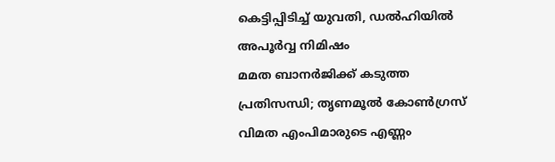കെട്ടിപ്പിടിച്ച് യുവതി, ഡൽഹിയിൽ അപൂർവ്വ നിമിഷം
മമത ബാനർജിക്ക് കടുത്ത പ്രതിസന്ധി; തൃണമൂൽ കോൺഗ്രസ് വിമത എംപിമാരുടെ എണ്ണം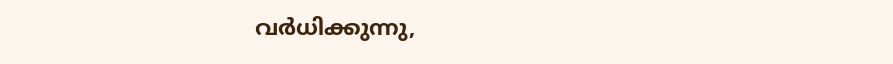വര്‍ധിക്കുന്നു,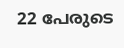22 പേരുടെ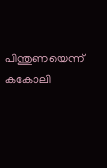പിന്തുണയെന്ന് കകോലി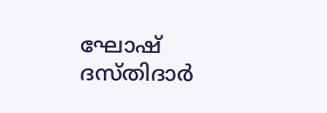ഘോഷ് ദസ്തിദാർ